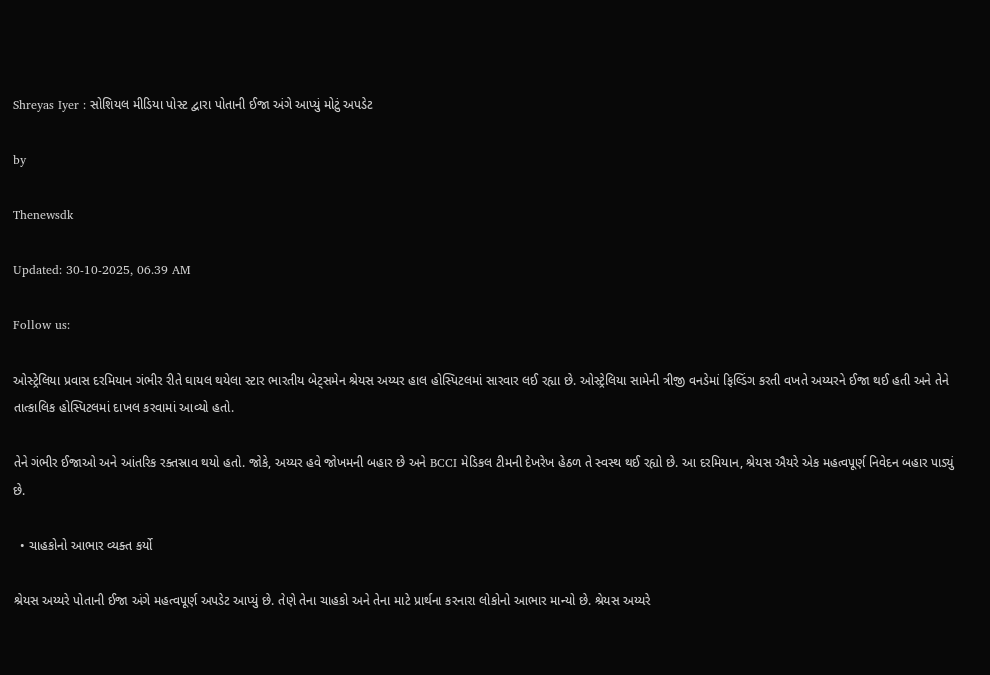Shreyas Iyer : સોશિયલ મીડિયા પોસ્ટ દ્વારા પોતાની ઈજા અંગે આપ્યું મોટું અપડેટ

by

Thenewsdk

Updated: 30-10-2025, 06.39 AM

Follow us:

ઓસ્ટ્રેલિયા પ્રવાસ દરમિયાન ગંભીર રીતે ઘાયલ થયેલા સ્ટાર ભારતીય બેટ્સમેન શ્રેયસ અય્યર હાલ હોસ્પિટલમાં સારવાર લઈ રહ્યા છે. ઓસ્ટ્રેલિયા સામેની ત્રીજી વનડેમાં ફિલ્ડિંગ કરતી વખતે અય્યરને ઈજા થઈ હતી અને તેને તાત્કાલિક હોસ્પિટલમાં દાખલ કરવામાં આવ્યો હતો.

તેને ગંભીર ઈજાઓ અને આંતરિક રક્તસ્રાવ થયો હતો. જોકે, અય્યર હવે જોખમની બહાર છે અને BCCI મેડિકલ ટીમની દેખરેખ હેઠળ તે સ્વસ્થ થઈ રહ્યો છે. આ દરમિયાન, શ્રેયસ ઐયરે એક મહત્વપૂર્ણ નિવેદન બહાર પાડ્યું છે.

  • ચાહકોનો આભાર વ્યક્ત કર્યો

શ્રેયસ અય્યરે પોતાની ઈજા અંગે મહત્વપૂર્ણ અપડેટ આપ્યું છે. તેણે તેના ચાહકો અને તેના માટે પ્રાર્થના કરનારા લોકોનો આભાર માન્યો છે. શ્રેયસ અય્યરે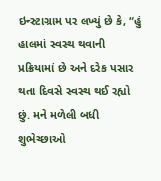ઇન્સ્ટાગ્રામ પર લખ્યું છે કે, “હું હાલમાં સ્વસ્થ થવાની પ્રક્રિયામાં છે અને દરેક પસાર થતા દિવસે સ્વસ્થ થઈ રહ્યો છું. મને મળેલી બધી શુભેચ્છાઓ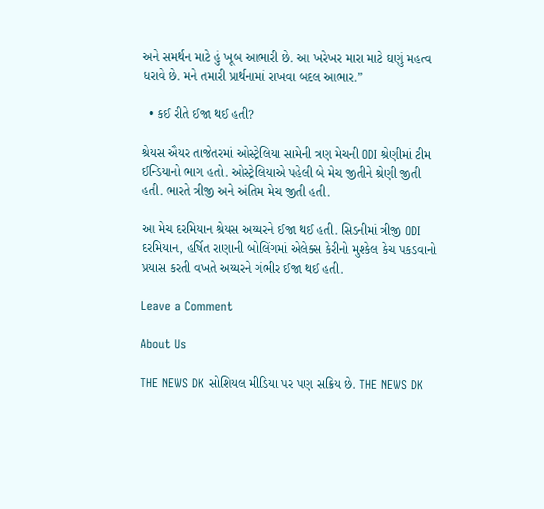અને સમર્થન માટે હું ખૂબ આભારી છે. આ ખરેખર મારા માટે ઘણું મહત્વ ધરાવે છે. મને તમારી પ્રાર્થનામાં રાખવા બદલ આભાર.”

  • કઈ રીતે ઈજા થઈ હતી?

શ્રેયસ ઐયર તાજેતરમાં ઓસ્ટ્રેલિયા સામેની ત્રણ મેચની ODI શ્રેણીમાં ટીમ ઈન્ડિયાનો ભાગ હતો. ઓસ્ટ્રેલિયાએ પહેલી બે મેચ જીતીને શ્રેણી જીતી હતી. ભારતે ત્રીજી અને અંતિમ મેચ જીતી હતી.

આ મેચ દરમિયાન શ્રેયસ અય્યરને ઈજા થઈ હતી. સિડનીમાં ત્રીજી ODI દરમિયાન, હર્ષિત રાણાની બોલિંગમાં એલેક્સ કેરીનો મુશ્કેલ કેચ પકડવાનો પ્રયાસ કરતી વખતે અય્યરને ગંભીર ઈજા થઈ હતી.

Leave a Comment

About Us

THE NEWS DK સોશિયલ મીડિયા પર પણ સક્રિય છે. THE NEWS DK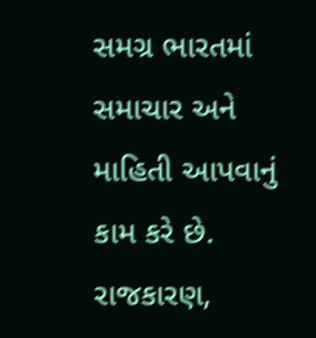સમગ્ર ભારતમાં સમાચાર અને માહિતી આપવાનું કામ કરે છે. રાજકારણ,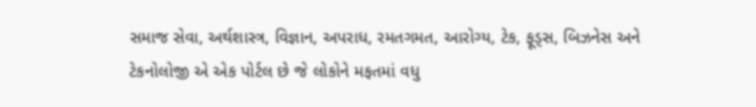સમાજ સેવા, અર્થશાસ્ત્ર, વિજ્ઞાન, અપરાધ, રમતગમત, આરોગ્ય, ટેક, ફૂડ્સ, બિઝનેસ અને ટેકનોલોજી એ એક પોર્ટલ છે જે લોકોને મફતમાં વધુ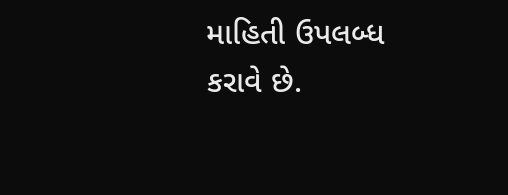માહિતી ઉપલબ્ધ કરાવે છે.